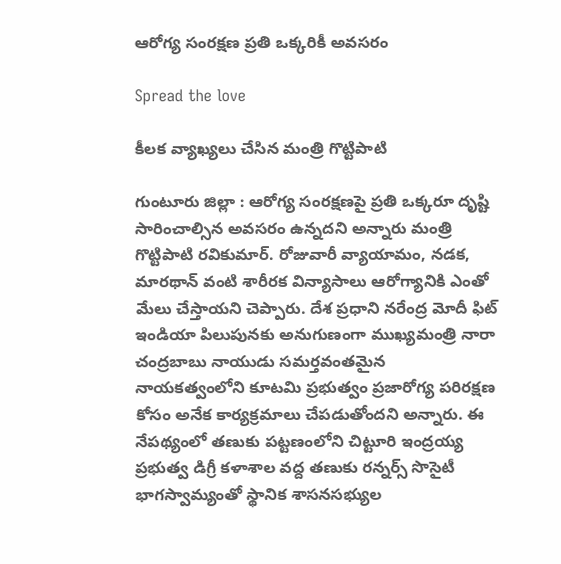ఆరోగ్య సంర‌క్ష‌ణ ప్ర‌తి ఒక్క‌రికీ అవ‌స‌రం

Spread the love

కీల‌క వ్యాఖ్య‌లు చేసిన మంత్రి గొట్టిపాటి

గుంటూరు జిల్లా : ఆరోగ్య సంరక్షణపై ప్రతి ఒక్కరూ దృష్టి సారించాల్సిన అవసరం ఉన్నదని అన్నారు మంత్రి గొట్టిపాటి ర‌వికుమార్. రోజువారీ వ్యాయామం, నడక, మారథాన్ వంటి శారీరక విన్యాసాలు ఆరోగ్యానికి ఎంతో మేలు చేస్తాయని చెప్పారు. దేశ ప్రధాని నరేంద్ర మోదీ ఫిట్ ఇండియా పిలుపునకు అనుగుణంగా ముఖ్యమంత్రి నారా చంద్రబాబు నాయుడు స‌మ‌ర్త‌వంత‌మైన‌ నాయకత్వంలోని కూటమి ప్రభుత్వం ప్రజారోగ్య పరిరక్షణ కోసం అనేక కార్యక్రమాలు చేపడుతోందని అన్నారు. ఈ నేపథ్యంలో తణుకు పట్టణంలోని చిట్టూరి ఇంద్రయ్య ప్రభుత్వ డిగ్రీ కళాశాల వద్ద తణుకు రన్నర్స్ సొసైటీ భాగస్వామ్యంతో స్థానిక శాసనసభ్యుల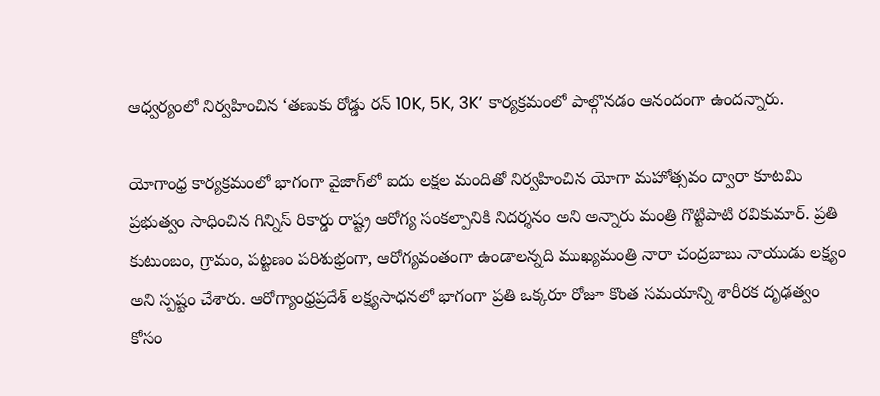ఆధ్వర్యంలో నిర్వహించిన ‘తణుకు రోడ్డు రన్ 10K, 5K, 3K’ కార్యక్రమంలో పాల్గొన‌డం ఆనందంగా ఉంద‌న్నారు.

యోగాంధ్ర కార్యక్రమంలో భాగంగా వైజాగ్‌లో ఐదు లక్షల మందితో నిర్వహించిన యోగా మహోత్సవం ద్వారా కూటమి ప్రభుత్వం సాధించిన గిన్నిస్ రికార్డు రాష్ట్ర ఆరోగ్య సంకల్పానికి నిదర్శనం అని అన్నారు మంత్రి గొట్టిపాటి ర‌వికుమార్. ప్రతి కుటుంబం, గ్రామం, పట్టణం పరిశుభ్రంగా, ఆరోగ్యవంతంగా ఉండాలన్నది ముఖ్యమంత్రి నారా చంద్రబాబు నాయుడు లక్ష్యం అని స్ప‌ష్టం చేశారు. ఆరోగ్యాంధ్రప్రదేశ్ లక్ష్యసాధనలో భాగంగా ప్రతి ఒక్కరూ రోజూ కొంత సమయాన్ని శారీరక దృఢత్వం కోసం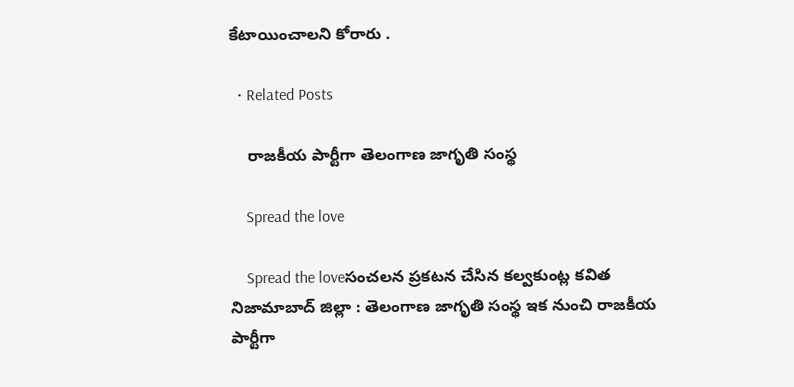కేటాయించాలని కోరారు .

  • Related Posts

    రాజ‌కీయ పార్టీగా తెలంగాణ జాగృతి సంస్థ‌

    Spread the love

    Spread the loveసంచ‌ల‌న ప్ర‌క‌ట‌న చేసిన క‌ల్వ‌కుంట్ల క‌విత‌ నిజామాబాద్ జిల్లా : తెలంగాణ జాగృతి సంస్థ ఇక నుంచి రాజ‌కీయ పార్టీగా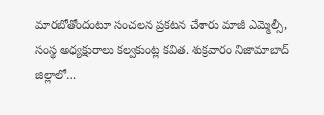మార‌బోతోందంటూ సంచ‌ల‌న ప్ర‌క‌ట‌న చేశారు మాజీ ఎమ్మెల్సీ, సంస్థ అధ్య‌క్షురాలు క‌ల్వ‌కుంట్ల క‌విత‌. శుక్ర‌వారం నిజామాబాద్ జిల్లాలో…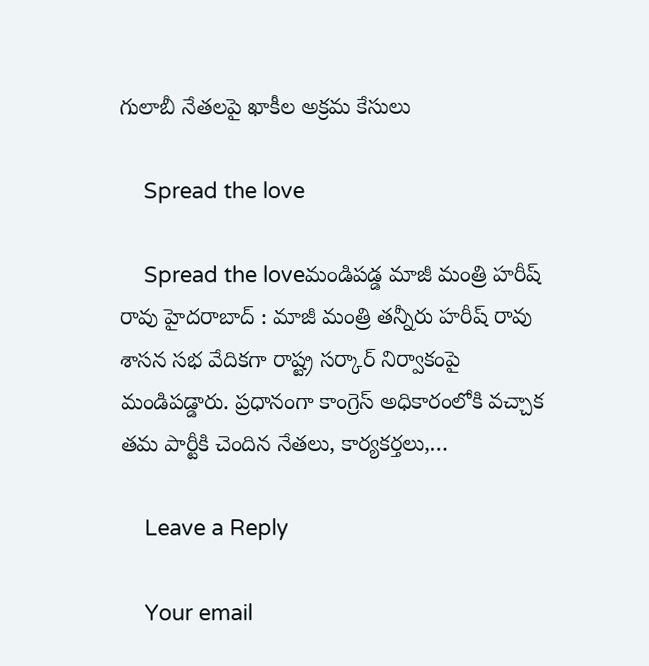గులాబీ నేత‌ల‌పై ఖాకీల అక్ర‌మ కేసులు

    Spread the love

    Spread the loveమండిప‌డ్డ మాజీ మంత్రి హ‌రీష్ రావు హైద‌రాబాద్ : మాజీ మంత్రి త‌న్నీరు హ‌రీష్ రావు శాస‌న స‌భ వేదిక‌గా రాష్ట్ర స‌ర్కార్ నిర్వాకంపై మండిప‌డ్డారు. ప్ర‌ధానంగా కాంగ్రెస్ అధికారంలోకి వ‌చ్చాక త‌మ పార్టీకి చెందిన నేత‌లు, కార్య‌క‌ర్త‌లు,…

    Leave a Reply

    Your email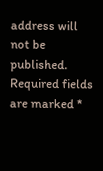address will not be published. Required fields are marked *